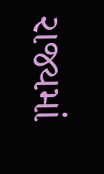રાજ્યમાં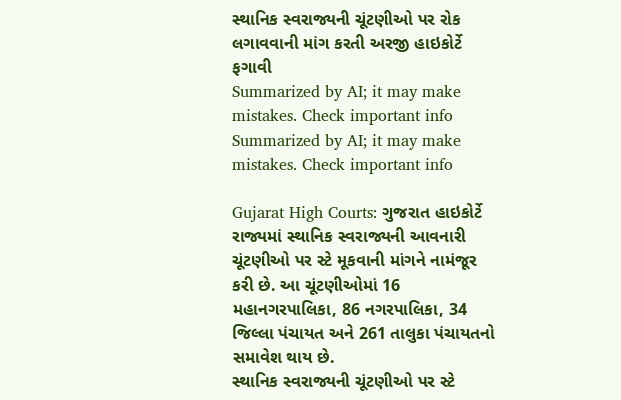સ્થાનિક સ્વરાજ્યની ચૂંટણીઓ પર રોક લગાવવાની માંગ કરતી અરજી હાઇકોર્ટે ફગાવી
Summarized by AI; it may make mistakes. Check important info
Summarized by AI; it may make mistakes. Check important info

Gujarat High Courts: ગુજરાત હાઇકોર્ટે રાજ્યમાં સ્થાનિક સ્વરાજ્યની આવનારી ચૂંટણીઓ પર સ્ટે મૂકવાની માંગને નામંજૂર કરી છે. આ ચૂંટણીઓમાં 16 મહાનગરપાલિકા, 86 નગરપાલિકા, 34 જિલ્લા પંચાયત અને 261 તાલુકા પંચાયતનો સમાવેશ થાય છે.
સ્થાનિક સ્વરાજ્યની ચૂંટણીઓ પર સ્ટે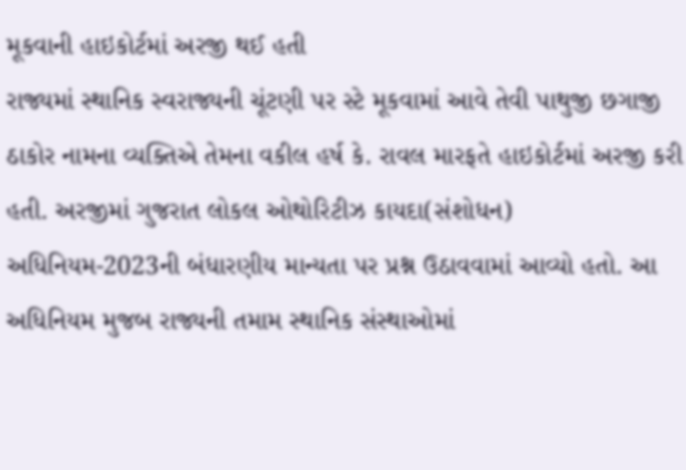મૂકવાની હાઇકોર્ટમાં અરજી થઈ હતી
રાજ્યમાં સ્થાનિક સ્વરાજ્યની ચૂંટણી પર સ્ટે મૂકવામાં આવે તેવી પાથુજી છગાજી ઠાકોર નામના વ્યક્તિએ તેમના વકીલ હર્ષ કે. રાવલ મારફતે હાઇકોર્ટમાં અરજી કરી હતી. અરજીમાં ગુજરાત લોકલ ઓથોરિટીઝ કાયદા(સંશોધન) અધિનિયમ-2023ની બંધારણીય માન્યતા પર પ્રશ્ન ઉઠાવવામાં આવ્યો હતો. આ અધિનિયમ મુજબ રાજ્યની તમામ સ્થાનિક સંસ્થાઓમાં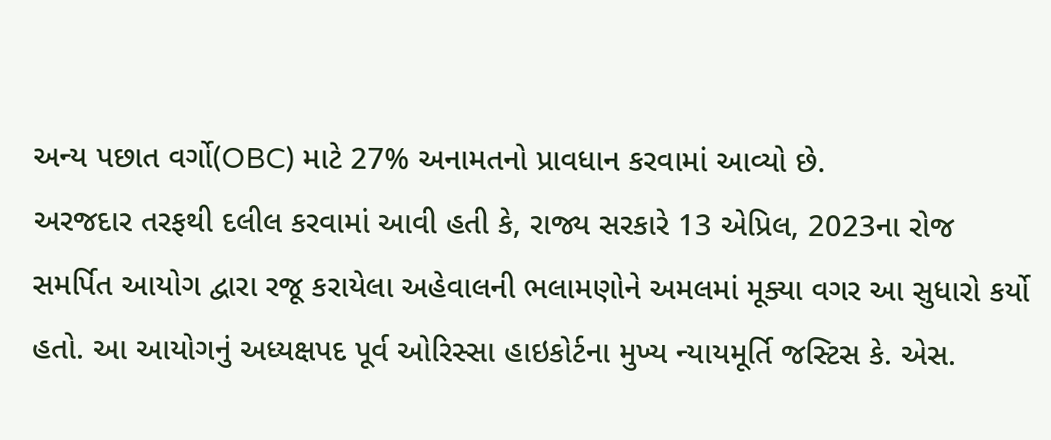અન્ય પછાત વર્ગો(OBC) માટે 27% અનામતનો પ્રાવધાન કરવામાં આવ્યો છે.
અરજદાર તરફથી દલીલ કરવામાં આવી હતી કે, રાજ્ય સરકારે 13 એપ્રિલ, 2023ના રોજ સમર્પિત આયોગ દ્વારા રજૂ કરાયેલા અહેવાલની ભલામણોને અમલમાં મૂક્યા વગર આ સુધારો કર્યો હતો. આ આયોગનું અધ્યક્ષપદ પૂર્વ ઓરિસ્સા હાઇકોર્ટના મુખ્ય ન્યાયમૂર્તિ જસ્ટિસ કે. એસ.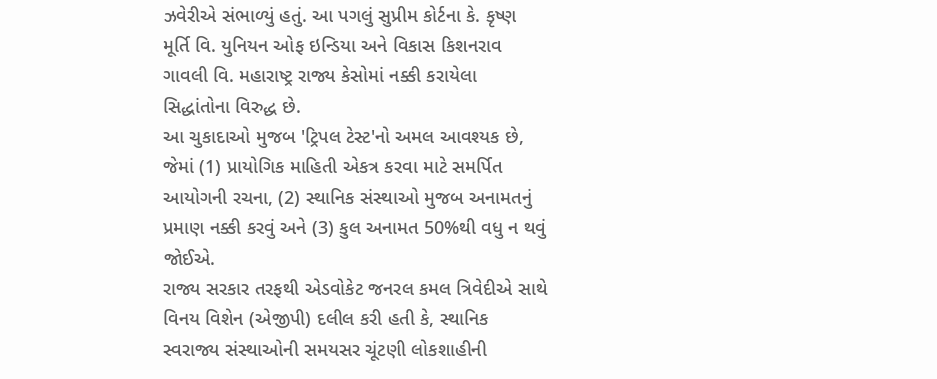ઝવેરીએ સંભાળ્યું હતું. આ પગલું સુપ્રીમ કોર્ટના કે. કૃષ્ણ મૂર્તિ વિ. યુનિયન ઓફ ઇન્ડિયા અને વિકાસ કિશનરાવ ગાવલી વિ. મહારાષ્ટ્ર રાજ્ય કેસોમાં નક્કી કરાયેલા સિદ્ધાંતોના વિરુદ્ધ છે.
આ ચુકાદાઓ મુજબ 'ટ્રિપલ ટેસ્ટ'નો અમલ આવશ્યક છે, જેમાં (1) પ્રાયોગિક માહિતી એકત્ર કરવા માટે સમર્પિત આયોગની રચના, (2) સ્થાનિક સંસ્થાઓ મુજબ અનામતનું પ્રમાણ નક્કી કરવું અને (3) કુલ અનામત 50%થી વધુ ન થવું જોઈએ.
રાજ્ય સરકાર તરફથી એડવોકેટ જનરલ કમલ ત્રિવેદીએ સાથે વિનય વિશેન (એજીપી) દલીલ કરી હતી કે, સ્થાનિક સ્વરાજ્ય સંસ્થાઓની સમયસર ચૂંટણી લોકશાહીની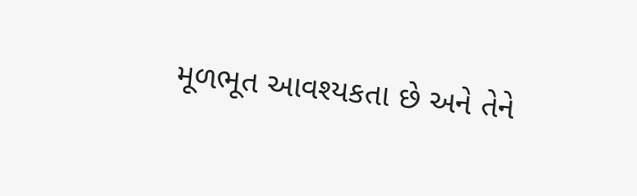મૂળભૂત આવશ્યકતા છે અને તેને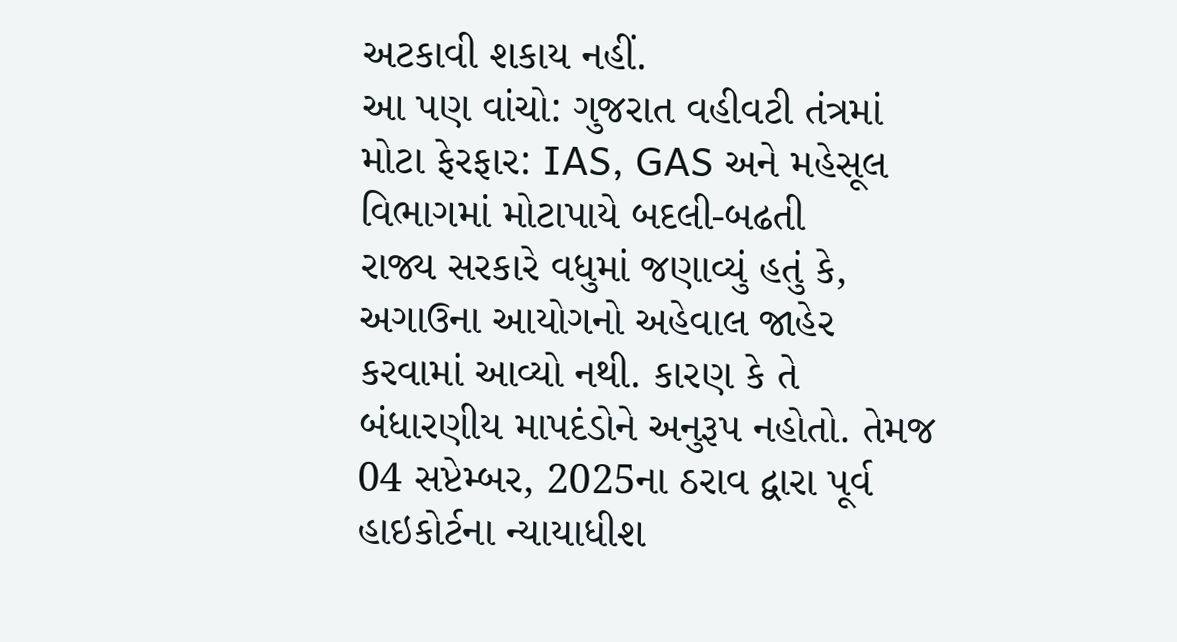અટકાવી શકાય નહીં.
આ પણ વાંચો: ગુજરાત વહીવટી તંત્રમાં મોટા ફેરફાર: IAS, GAS અને મહેસૂલ વિભાગમાં મોટાપાયે બદલી-બઢતી
રાજ્ય સરકારે વધુમાં જણાવ્યું હતું કે, અગાઉના આયોગનો અહેવાલ જાહેર કરવામાં આવ્યો નથી. કારણ કે તે બંધારણીય માપદંડોને અનુરૂપ નહોતો. તેમજ 04 સપ્ટેમ્બર, 2025ના ઠરાવ દ્વારા પૂર્વ હાઇકોર્ટના ન્યાયાધીશ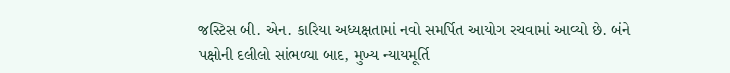જસ્ટિસ બી. એન. કારિયા અધ્યક્ષતામાં નવો સમર્પિત આયોગ રચવામાં આવ્યો છે. બંને પક્ષોની દલીલો સાંભળ્યા બાદ, મુખ્ય ન્યાયમૂર્તિ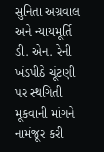સુનિતા અગ્રવાલ અને ન્યાયમૂર્તિ ડી. એન. રેની ખંડપીઠે ચૂંટણી પર સ્થગિતી મૂકવાની માંગને નામંજૂર કરી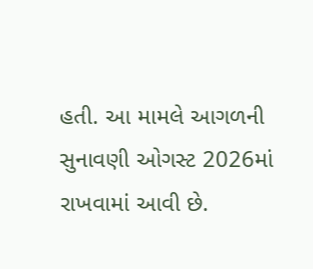હતી. આ મામલે આગળની સુનાવણી ઓગસ્ટ 2026માં રાખવામાં આવી છે.